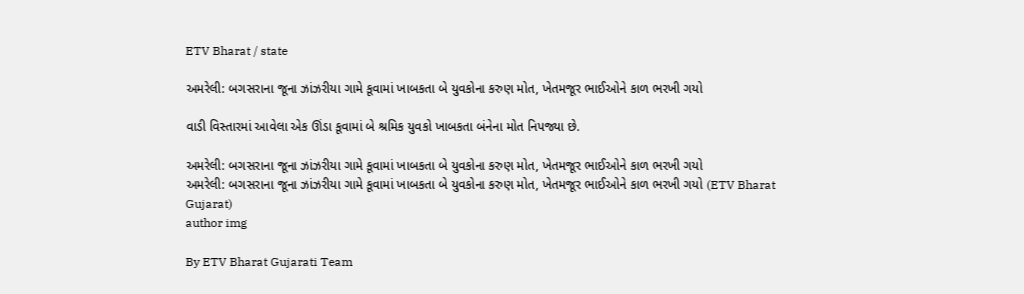ETV Bharat / state

અમરેલી: બગસરાના જૂના ઝાંઝરીયા ગામે કૂવામાં ખાબકતા બે યુવકોના કરુણ મોત, ખેતમજૂર ભાઈઓને કાળ ભરખી ગયો

વાડી વિસ્તારમાં આવેલા એક ઊંડા કૂવામાં બે શ્રમિક યુવકો ખાબકતા બંનેના મોત નિપજ્યા છે.

અમરેલી: બગસરાના જૂના ઝાંઝરીયા ગામે કૂવામાં ખાબકતા બે યુવકોના કરુણ મોત, ખેતમજૂર ભાઈઓને કાળ ભરખી ગયો
અમરેલી: બગસરાના જૂના ઝાંઝરીયા ગામે કૂવામાં ખાબકતા બે યુવકોના કરુણ મોત, ખેતમજૂર ભાઈઓને કાળ ભરખી ગયો (ETV Bharat Gujarat)
author img

By ETV Bharat Gujarati Team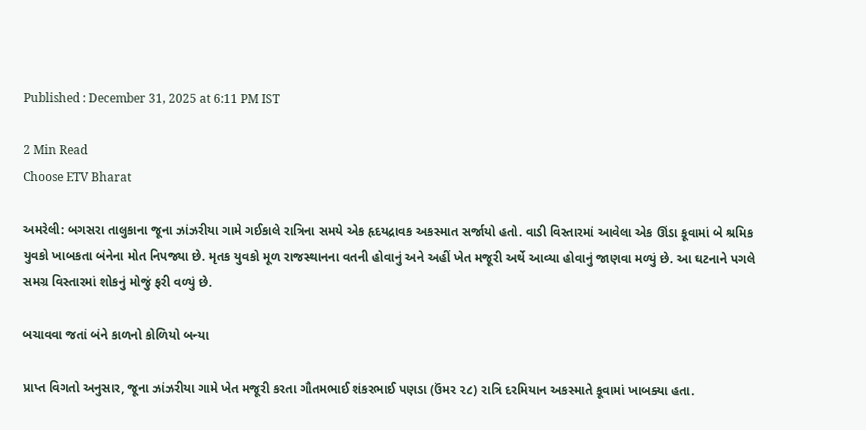Published : December 31, 2025 at 6:11 PM IST

2 Min Read
Choose ETV Bharat

અમરેલી: બગસરા તાલુકાના જૂના ઝાંઝરીયા ગામે ગઈકાલે રાત્રિના સમયે એક હૃદયદ્રાવક અકસ્માત સર્જાયો હતો. વાડી વિસ્તારમાં આવેલા એક ઊંડા કૂવામાં બે શ્રમિક યુવકો ખાબકતા બંનેના મોત નિપજ્યા છે. મૃતક યુવકો મૂળ રાજસ્થાનના વતની હોવાનું અને અહીં ખેત મજૂરી અર્થે આવ્યા હોવાનું જાણવા મળ્યું છે. આ ઘટનાને પગલે સમગ્ર વિસ્તારમાં શોકનું મોજું ફરી વળ્યું છે.

બચાવવા જતાં બંને કાળનો કોળિયો બન્યા

પ્રાપ્ત વિગતો અનુસાર, જૂના ઝાંઝરીયા ગામે ખેત મજૂરી કરતા ગૌતમભાઈ શંકરભાઈ પણડા (ઉંમર ૨૮) રાત્રિ દરમિયાન અકસ્માતે કૂવામાં ખાબક્યા હતા.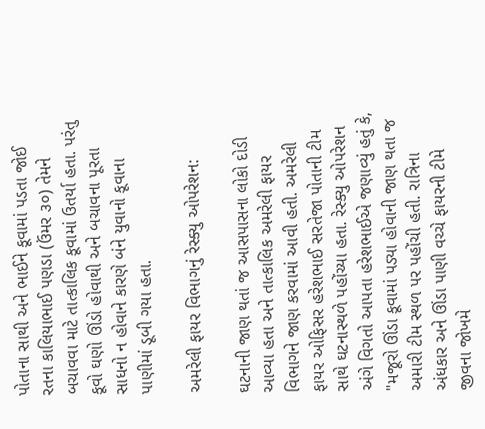પોતાના સાથી અને ભાઈને કૂવામાં પડતા જોઈ રતના કાલિયાભાઈ પણડા (ઉંમર ૩૦) તેમને બચાવવા માટે તાત્કાલિક કૂવામાં ઉતર્યા હતા. પરંતુ કૂવો ઘણો ઊંડો હોવાથી અને બચાવના પૂરતા સાધનો ન હોવાને કારણે બંને યુવાનો કૂવાના પાણીમાં ડૂબી ગયા હતા.

અમરેલી ફાયર વિભાગનું રેસ્ક્યુ ઓપરેશન:

ઘટનાની જાણ થતાં જ આસપાસના લોકો દોડી આવ્યા હતા અને તાત્કાલિક અમરેલી ફાયર વિભાગને જાણ કરવામાં આવી હતી. અમરેલી ફાયર ઓફિસર હરેશભાઈ સરતેજા પોતાની ટીમ સાથે ઘટનાસ્થળે પહોંચ્યા હતા. રેસ્ક્યુ ઓપરેશન અંગે વિગતો આપતા હરેશભાઈએ જણાવ્યું હતું કે, "મજૂરો ઊંડા કૂવામાં પડ્યા હોવાની જાણ થતા જ અમારી ટીમ સ્થળ પર પહોંચી હતી. રાત્રિના અંધકાર અને ઊંડા પાણી વચ્ચે ફાયરની ટીમે જીવના જોખમે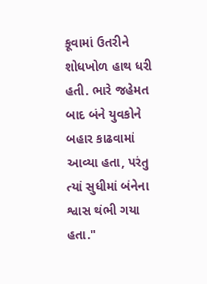કૂવામાં ઉતરીને શોધખોળ હાથ ધરી હતી. ભારે જહેમત બાદ બંને યુવકોને બહાર કાઢવામાં આવ્યા હતા, પરંતુ ત્યાં સુધીમાં બંનેના શ્વાસ થંભી ગયા હતા."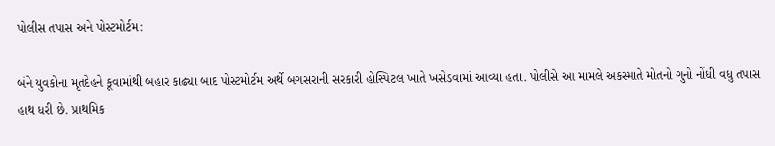પોલીસ તપાસ અને પોસ્ટમોર્ટમ:

બંને યુવકોના મૃતદેહને કૂવામાંથી બહાર કાઢ્યા બાદ પોસ્ટમોર્ટમ અર્થે બગસરાની સરકારી હોસ્પિટલ ખાતે ખસેડવામાં આવ્યા હતા. પોલીસે આ મામલે અકસ્માતે મોતનો ગુનો નોંધી વધુ તપાસ હાથ ધરી છે. પ્રાથમિક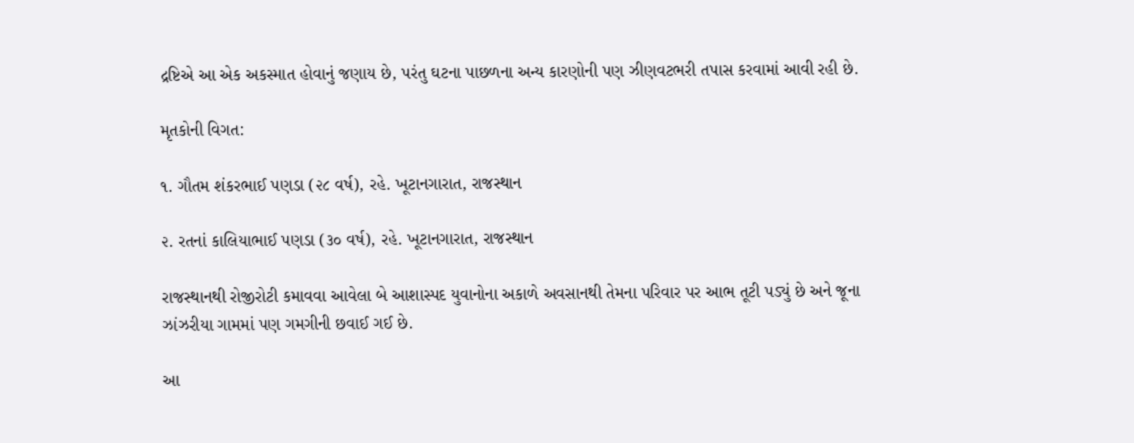દ્રષ્ટિએ આ એક અકસ્માત હોવાનું જણાય છે, પરંતુ ઘટના પાછળના અન્ય કારણોની પણ ઝીણવટભરી તપાસ કરવામાં આવી રહી છે.

મૃતકોની વિગત:

૧. ગૌતમ શંકરભાઈ પણડા (૨૮ વર્ષ), રહે. ખૂટાનગારાત, રાજસ્થાન

૨. રતનાં કાલિયાભાઈ પણડા (૩૦ વર્ષ), રહે. ખૂટાનગારાત, રાજસ્થાન

રાજસ્થાનથી રોજીરોટી કમાવવા આવેલા બે આશાસ્પદ યુવાનોના અકાળે અવસાનથી તેમના પરિવાર પર આભ તૂટી પડ્યું છે અને જૂના ઝાંઝરીયા ગામમાં પણ ગમગીની છવાઈ ગઈ છે.

આ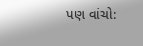પણ વાંચો: